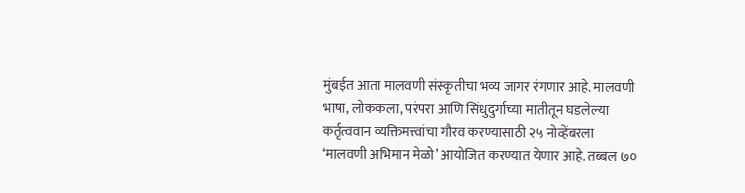मुंबईत आता मालवणी संस्कृतीचा भव्य जागर रंगणार आहे. मालवणी भाषा, लोककला, परंपरा आणि सिंधुदुर्गाच्या मातीतून घडलेल्या कर्तृत्ववान व्यक्तिमत्त्वांचा गौरव करण्यासाठी २५ नोव्हेंबरला ‘मालवणी अभिमान मेळो’ आयोजित करण्यात येणार आहे. तब्बल ७०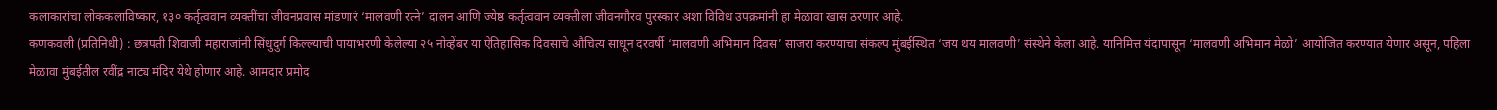कलाकारांचा लोककलाविष्कार, १३० कर्तृत्ववान व्यक्तींचा जीवनप्रवास मांडणारं ‘मालवणी रत्ने’ दालन आणि ज्येष्ठ कर्तृत्ववान व्यक्तीला जीवनगौरव पुरस्कार अशा विविध उपक्रमांनी हा मेळावा खास ठरणार आहे.
कणकवली (प्रतिनिधी) : छत्रपती शिवाजी महाराजांनी सिंधुदुर्ग किल्ल्याची पायाभरणी केलेल्या २५ नोव्हेंबर या ऐतिहासिक दिवसाचे औचित्य साधून दरवर्षी ‘मालवणी अभिमान दिवस’ साजरा करण्याचा संकल्प मुंबईस्थित ‘जय थय मालवणी’ संस्थेने केला आहे. यानिमित्त यंदापासून ‘मालवणी अभिमान मेळो’ आयोजित करण्यात येणार असून, पहिला मेळावा मुंबईतील रवींद्र नाट्य मंदिर येथे होणार आहे. आमदार प्रमोद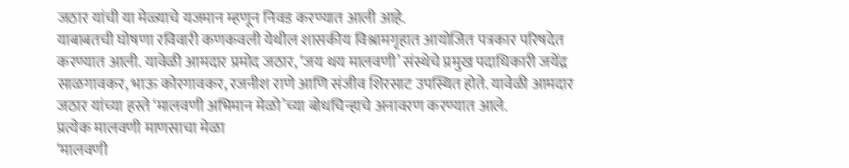जठार यांची या मेळ्याचे यजमान म्हणून निवड करण्यात आली आहे.
याबाबतची घोषणा रविवारी कणकवली येथील शासकीय विश्रामगृहात आयोजित पत्रकार परिषदेत करण्यात आली. यावेळी आमदार प्रमोद जठार, ‘जय थय मालवणी’ संस्थेचे प्रमुख पदाधिकारी जयेंद्र साळगावकर, भाऊ कोरगावकर, रजनीश राणे आणि संजीव शिरसाट उपस्थित होते. यावेळी आमदार जठार यांच्या हस्ते ‘मालवणी अभिमान मेळो’च्या बोधचिन्हाचे अनावरण करण्यात आले.
प्रत्येक मालवणी माणसाचा मेळा
‘मालवणी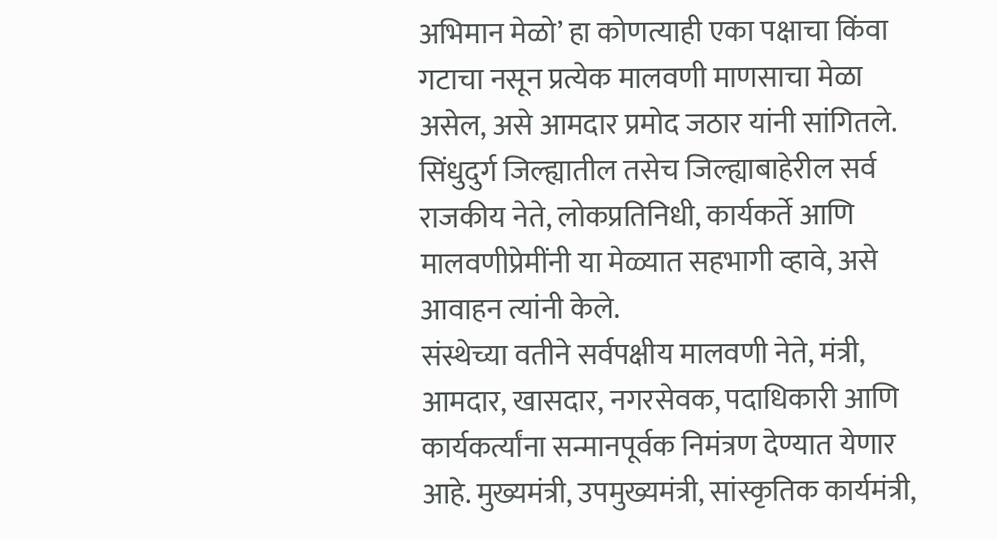अभिमान मेळो’ हा कोणत्याही एका पक्षाचा किंवा गटाचा नसून प्रत्येक मालवणी माणसाचा मेळा असेल, असे आमदार प्रमोद जठार यांनी सांगितले. सिंधुदुर्ग जिल्ह्यातील तसेच जिल्ह्याबाहेरील सर्व राजकीय नेते, लोकप्रतिनिधी, कार्यकर्ते आणि मालवणीप्रेमींनी या मेळ्यात सहभागी व्हावे, असे आवाहन त्यांनी केले.
संस्थेच्या वतीने सर्वपक्षीय मालवणी नेते, मंत्री, आमदार, खासदार, नगरसेवक, पदाधिकारी आणि कार्यकर्त्यांना सन्मानपूर्वक निमंत्रण देण्यात येणार आहे. मुख्यमंत्री, उपमुख्यमंत्री, सांस्कृतिक कार्यमंत्री,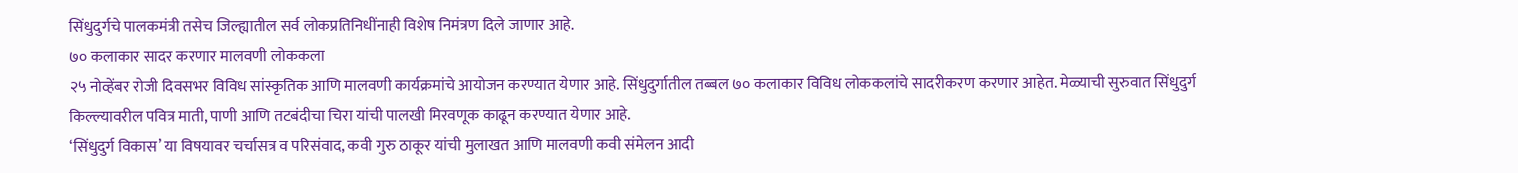सिंधुदुर्गचे पालकमंत्री तसेच जिल्ह्यातील सर्व लोकप्रतिनिधींनाही विशेष निमंत्रण दिले जाणार आहे.
७० कलाकार सादर करणार मालवणी लोककला
२५ नोव्हेंबर रोजी दिवसभर विविध सांस्कृतिक आणि मालवणी कार्यक्रमांचे आयोजन करण्यात येणार आहे. सिंधुदुर्गातील तब्बल ७० कलाकार विविध लोककलांचे सादरीकरण करणार आहेत. मेळ्याची सुरुवात सिंधुदुर्ग किल्ल्यावरील पवित्र माती, पाणी आणि तटबंदीचा चिरा यांची पालखी मिरवणूक काढून करण्यात येणार आहे.
‘सिंधुदुर्ग विकास’ या विषयावर चर्चासत्र व परिसंवाद, कवी गुरु ठाकूर यांची मुलाखत आणि मालवणी कवी संमेलन आदी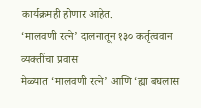कार्यक्रमही होणार आहेत.
‘मालवणी रत्ने’ दालनातून १३० कर्तृत्ववान व्यक्तींचा प्रवास
मेळ्यात ‘मालवणी रत्ने’ आणि ‘ह्या बघलास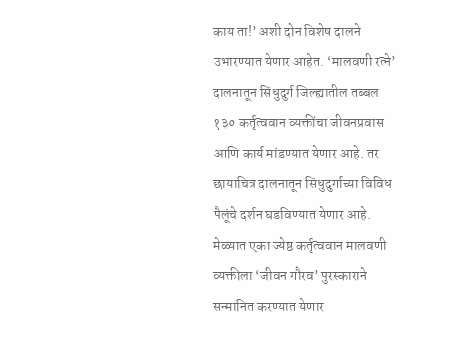काय ता!’ अशी दोन विशेष दालने उभारण्यात येणार आहेत. ‘मालवणी रत्ने’ दालनातून सिंधुदुर्ग जिल्ह्यातील तब्बल १३० कर्तृत्ववान व्यक्तींचा जीवनप्रवास आणि कार्य मांडण्यात येणार आहे. तर छायाचित्र दालनातून सिंधुदुर्गाच्या विविध पैलूंचे दर्शन घडविण्यात येणार आहे.
मेळ्यात एका ज्येष्ठ कर्तृत्ववान मालवणी व्यक्तीला ‘जीवन गौरव’ पुरस्काराने सन्मानित करण्यात येणार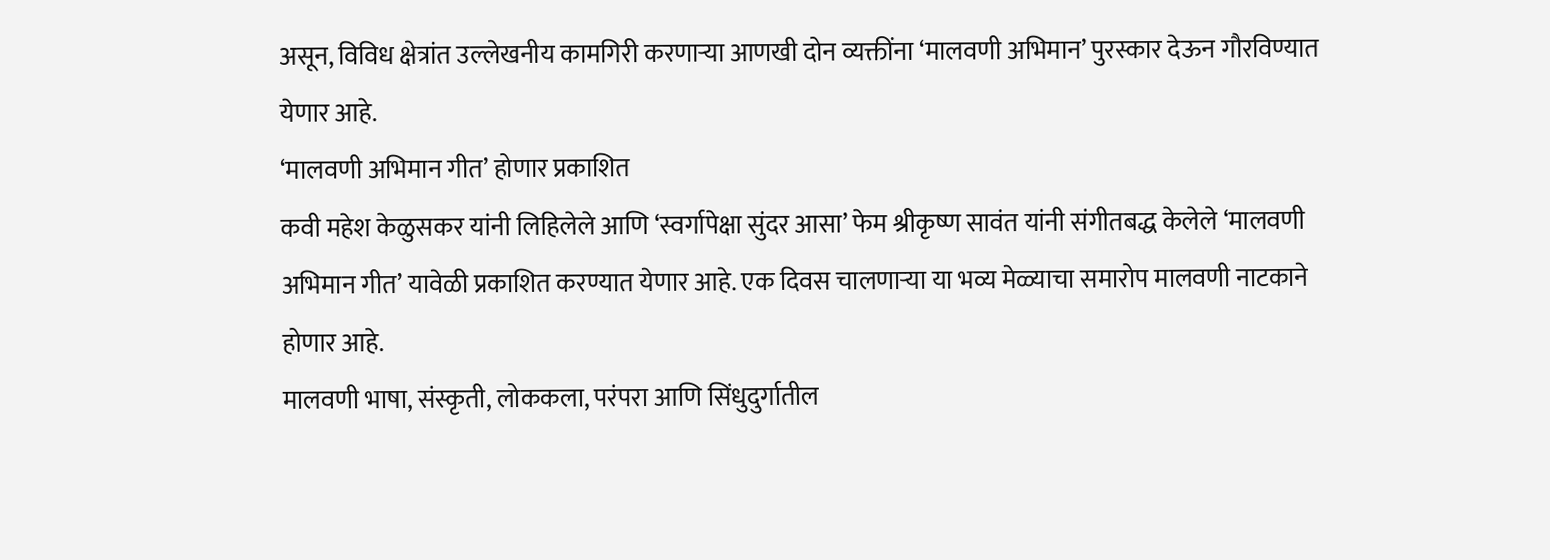असून, विविध क्षेत्रांत उल्लेखनीय कामगिरी करणाऱ्या आणखी दोन व्यक्तींना ‘मालवणी अभिमान’ पुरस्कार देऊन गौरविण्यात येणार आहे.
‘मालवणी अभिमान गीत’ होणार प्रकाशित
कवी महेश केळुसकर यांनी लिहिलेले आणि ‘स्वर्गापेक्षा सुंदर आसा’ फेम श्रीकृष्ण सावंत यांनी संगीतबद्ध केलेले ‘मालवणी अभिमान गीत’ यावेळी प्रकाशित करण्यात येणार आहे. एक दिवस चालणाऱ्या या भव्य मेळ्याचा समारोप मालवणी नाटकाने होणार आहे.
मालवणी भाषा, संस्कृती, लोककला, परंपरा आणि सिंधुदुर्गातील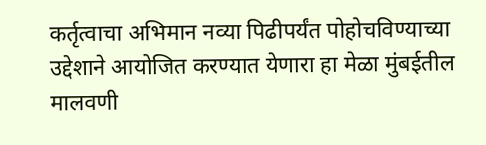कर्तृत्वाचा अभिमान नव्या पिढीपर्यंत पोहोचविण्याच्या उद्देशाने आयोजित करण्यात येणारा हा मेळा मुंबईतील मालवणी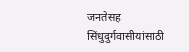जनतेसह सिंधुदुर्गवासीयांसाठी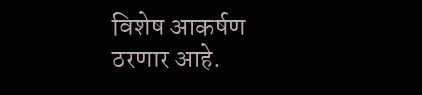विशेष आकर्षण ठरणार आहे.